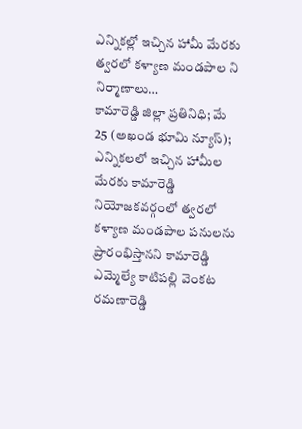ఎన్నికల్లో ఇచ్చిన హామీ మేరకు త్వరలో కళ్యాణ మండపాల ని నిర్మాణాలు…
కామారెడ్డి జిల్లా ప్రతినిధి; మే 25 (అఖండ భూమి న్యూస్);
ఎన్నికలలో ఇచ్చిన హామీల మేరకు కామారెడ్డి నియోజకవర్గంలో త్వరలో కళ్యాణ మండపాల పనులను ప్రారంభిస్తానని కామారెడ్డి ఎమ్మెల్యే కాటిపల్లి వెంకట రమణారెడ్డి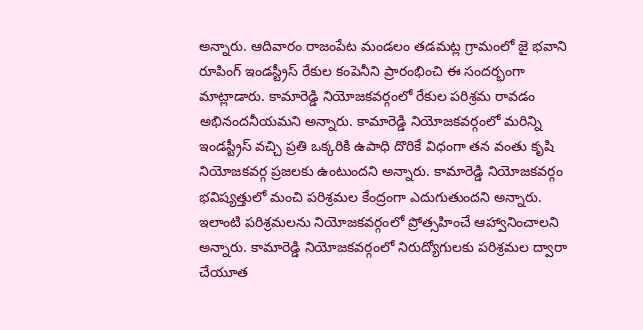అన్నారు. ఆదివారం రాజంపేట మండలం తడమట్ల గ్రామంలో జై భవాని రూపింగ్ ఇండస్ట్రీస్ రేకుల కంపెనీని ప్రారంభించి ఈ సందర్భంగా మాట్లాడారు. కామారెడ్డి నియోజకవర్గంలో రేకుల పరిశ్రమ రావడం అభినందనీయమని అన్నారు. కామారెడ్డి నియోజకవర్గంలో మరిన్ని ఇండస్ట్రీస్ వచ్చి ప్రతి ఒక్కరికి ఉపాధి దొరికే విధంగా తన వంతు కృషి నియోజకవర్గ ప్రజలకు ఉంటుందని అన్నారు. కామారెడ్డి నియోజకవర్గం భవిష్యత్తులో మంచి పరిశ్రమల కేంద్రంగా ఎదుగుతుందని అన్నారు. ఇలాంటి పరిశ్రమలను నియోజకవర్గంలో ప్రోత్సహించే ఆహ్వానించాలని అన్నారు. కామారెడ్డి నియోజకవర్గంలో నిరుద్యోగులకు పరిశ్రమల ద్వారా చేయూత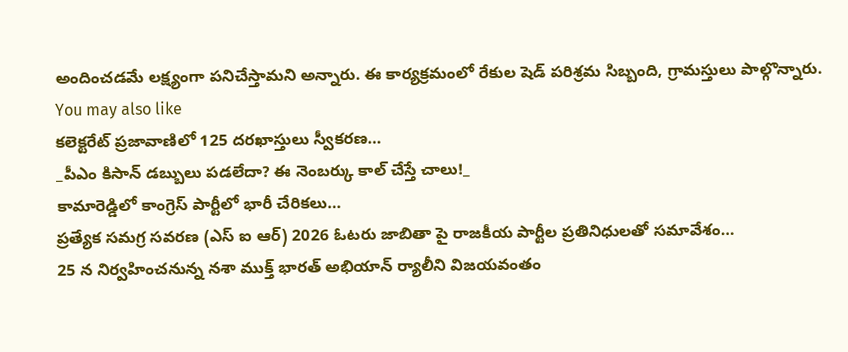అందించడమే లక్ష్యంగా పనిచేస్తామని అన్నారు. ఈ కార్యక్రమంలో రేకుల షెడ్ పరిశ్రమ సిబ్బంది, గ్రామస్తులు పాల్గొన్నారు.
You may also like
కలెక్టరేట్ ప్రజావాణిలో 125 దరఖాస్తులు స్వీకరణ…
_పీఎం కిసాన్ డబ్బులు పడలేదా? ఈ నెంబర్కు కాల్ చేస్తే చాలు!_
కామారెడ్డిలో కాంగ్రెస్ పార్టీలో భారీ చేరికలు…
ప్రత్యేక సమగ్ర సవరణ (ఎస్ ఐ ఆర్) 2026 ఓటరు జాబితా పై రాజకీయ పార్టీల ప్రతినిధులతో సమావేశం…
25 న నిర్వహించనున్న నశా ముక్త్ భారత్ అభియాన్ ర్యాలీని విజయవంతం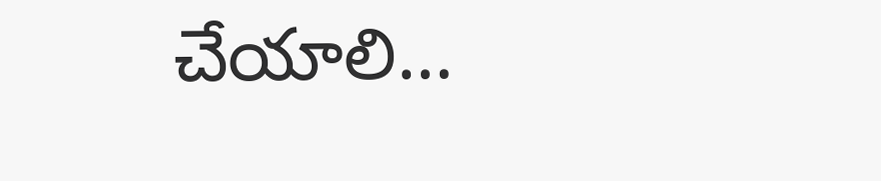చేయాలి…